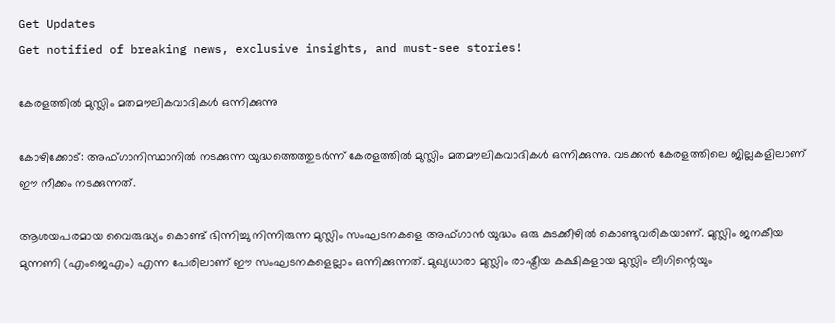Get Updates
Get notified of breaking news, exclusive insights, and must-see stories!

കേരളത്തില്‍ മുസ്ലിം മതമൗലികവാദികള്‍ ഒന്നിക്കുന്നു

കോഴിക്കോട്: അഫ്ഗാനിസ്ഥാനില്‍ നടക്കുന്ന യുദ്ധത്തെത്തുടര്‍ന്ന് കേരളത്തില്‍ മുസ്ലിം മതമൗലികവാദികള്‍ ഒന്നിക്കുന്നു. വടക്കന്‍ കേരളത്തിലെ ജില്ലകളിലാണ് ഈ നീക്കം നടക്കുന്നത്.

ആശയപരമായ വൈരുദ്ധ്യം കൊണ്ട് ഭിന്നിച്ചു നിന്നിരുന്ന മുസ്ലിം സംഘടനകളെ അഫ്ഗാന്‍ യുദ്ധം ഒരു കുടക്കീഴില്‍ കൊണ്ടുവരികയാണ്. മുസ്ലിം ജനകീയ മുന്നണി (എംജെഎം) എന്ന പേരിലാണ് ഈ സംഘടനകളെല്ലാം ഒന്നിക്കുന്നത്. മുഖ്യധാരാ മുസ്ലിം രാഷ്ട്രീയ കക്ഷികളായ മുസ്ലിം ലീഗിന്റെയും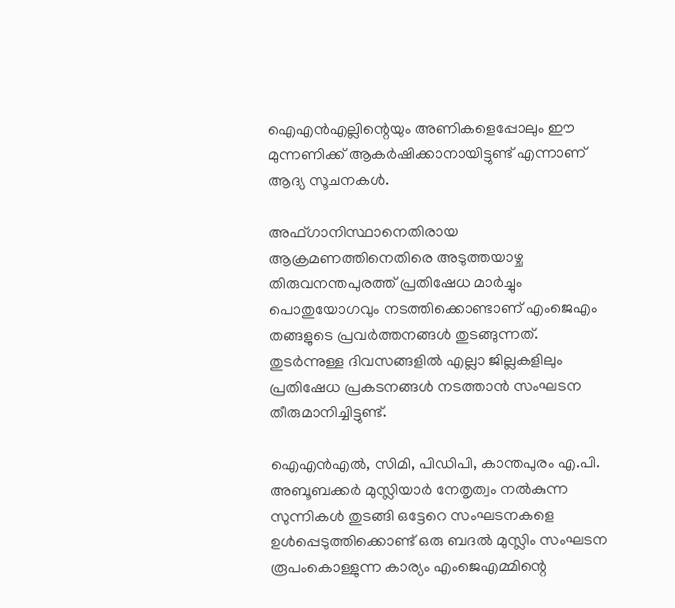ഐഎന്‍എല്ലിന്റെയും അണികളെപ്പോലും ഈ മുന്നണിക്ക് ആകര്‍ഷിക്കാനായിട്ടുണ്ട് എന്നാണ് ആദ്യ സൂചനകള്‍.

അഫ്ഗാനിസ്ഥാനെതിരായ ആക്രമണത്തിനെതിരെ അടുത്തയാഴ്ച തിരുവനന്തപുരത്ത് പ്രതിഷേധ മാര്‍ച്ചും പൊതുയോഗവും നടത്തിക്കൊണ്ടാണ് എംജെഎം തങ്ങളുടെ പ്രവര്‍ത്തനങ്ങള്‍ തുടങ്ങുന്നത്. തുടര്‍ന്നുള്ള ദിവസങ്ങളില്‍ എല്ലാ ജില്ലകളിലും പ്രതിഷേധ പ്രകടനങ്ങള്‍ നടത്താന്‍ സംഘടന തീരുമാനിച്ചിട്ടുണ്ട്.

ഐഎന്‍എല്‍, സിമി, പിഡിപി, കാന്തപുരം എ.പി. അബൂബക്കര്‍ മുസ്ലിയാര്‍ നേതൃത്വം നല്‍കുന്ന സുന്നികള്‍ തുടങ്ങി ഒട്ടേറെ സംഘടനകളെ ഉള്‍പ്പെടുത്തിക്കൊണ്ട് ഒരു ബദല്‍ മുസ്ലിം സംഘടന രൂപംകൊള്ളുന്ന കാര്യം എംജെഎമ്മിന്റെ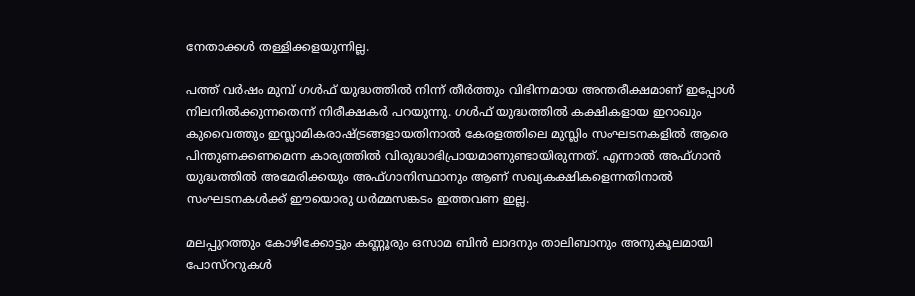നേതാക്കള്‍ തള്ളിക്കളയുന്നില്ല.

പത്ത് വര്‍ഷം മുമ്പ് ഗള്‍ഫ് യുദ്ധത്തില്‍ നിന്ന് തീര്‍ത്തും വിഭിന്നമായ അന്തരീക്ഷമാണ് ഇപ്പോള്‍ നിലനില്‍ക്കുന്നതെന്ന് നിരീക്ഷകര്‍ പറയുന്നു. ഗള്‍ഫ് യുദ്ധത്തില്‍ കക്ഷികളായ ഇറാഖും കുവൈത്തും ഇസ്ലാമികരാഷ്ട്രങ്ങളായതിനാല്‍ കേരളത്തിലെ മുസ്ലിം സംഘടനകളില്‍ ആരെ പിന്തുണക്കണമെന്ന കാര്യത്തില്‍ വിരുദ്ധാഭിപ്രായമാണുണ്ടായിരുന്നത്. എന്നാല്‍ അഫ്ഗാന്‍ യുദ്ധത്തില്‍ അമേരിക്കയും അഫ്ഗാനിസ്ഥാനും ആണ് സഖ്യകക്ഷികളെന്നതിനാല്‍ സംഘടനകള്‍ക്ക് ഈയൊരു ധര്‍മ്മസങ്കടം ഇത്തവണ ഇല്ല.

മലപ്പുറത്തും കോഴിക്കോട്ടും കണ്ണൂരും ഒസാമ ബിന്‍ ലാദനും താലിബാനും അനുകൂലമായി പോസ്ററുകള്‍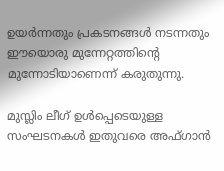ഉയര്‍ന്നതും പ്രകടനങ്ങള്‍ നടന്നതും ഈയൊരു മുന്നേറ്റത്തിന്റെ മുന്നോടിയാണെന്ന് കരുതുന്നു.

മുസ്ലിം ലീഗ് ഉള്‍പ്പെടെയുള്ള സംഘടനകള്‍ ഇതുവരെ അഫ്ഗാന്‍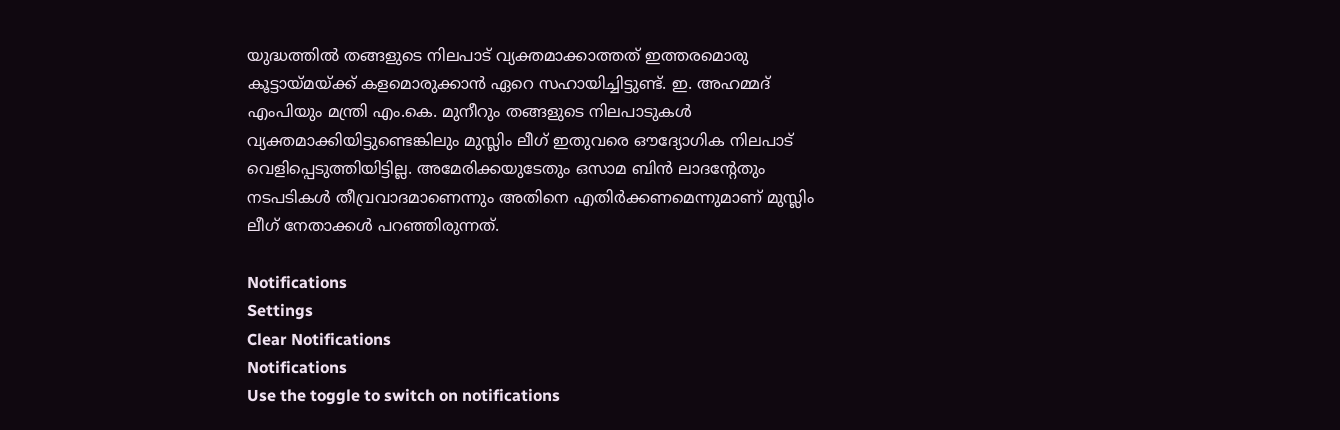യുദ്ധത്തില്‍ തങ്ങളുടെ നിലപാട് വ്യക്തമാക്കാത്തത് ഇത്തരമൊരു കൂട്ടായ്മയ്ക്ക് കളമൊരുക്കാന്‍ ഏറെ സഹായിച്ചിട്ടുണ്ട്. ഇ. അഹമ്മദ് എംപിയും മന്ത്രി എം.കെ. മുനീറും തങ്ങളുടെ നിലപാടുകള്‍ വ്യക്തമാക്കിയിട്ടുണ്ടെങ്കിലും മുസ്ലിം ലീഗ് ഇതുവരെ ഔദ്യോഗിക നിലപാട് വെളിപ്പെടുത്തിയിട്ടില്ല. അമേരിക്കയുടേതും ഒസാമ ബിന്‍ ലാദന്റേതും നടപടികള്‍ തീവ്രവാദമാണെന്നും അതിനെ എതിര്‍ക്കണമെന്നുമാണ് മുസ്ലിം ലീഗ് നേതാക്കള്‍ പറഞ്ഞിരുന്നത്.

Notifications
Settings
Clear Notifications
Notifications
Use the toggle to switch on notifications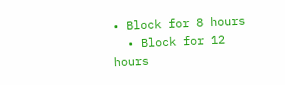• Block for 8 hours
  • Block for 12 hours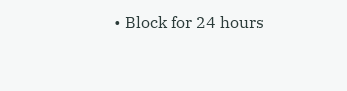• Block for 24 hours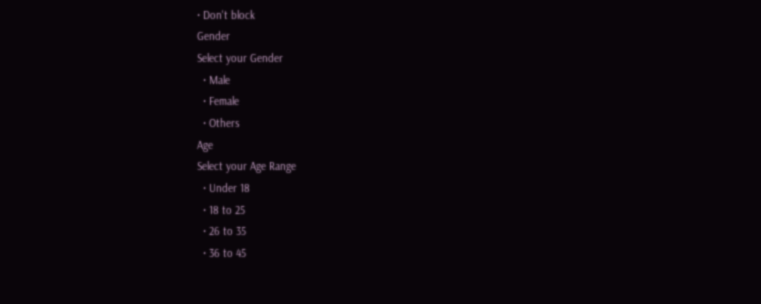• Don't block
Gender
Select your Gender
  • Male
  • Female
  • Others
Age
Select your Age Range
  • Under 18
  • 18 to 25
  • 26 to 35
  • 36 to 45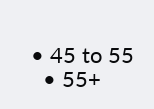• 45 to 55
  • 55+